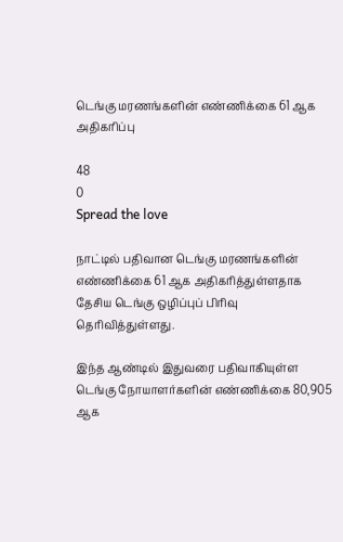டெங்கு மரணங்களின் எண்ணிக்கை 61 ஆக அதிகரிப்பு

48
0
Spread the love

நாட்டில் பதிவான டெங்கு மரணங்களின் எண்ணிக்கை 61 ஆக அதிகரித்துள்ளதாக தேசிய டெங்கு ஒழிப்புப் பிரிவு தெரிவித்துள்ளது.

இந்த ஆண்டில் இதுவரை பதிவாகியுள்ள டெங்கு நோயாளர்களின் எண்ணிக்கை 80,905 ஆக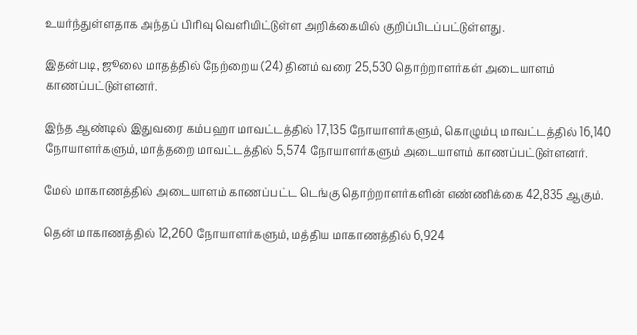உயர்ந்துள்ளதாக அந்தப் பிரிவு வெளியிட்டுள்ள அறிக்கையில் குறிப்பிடப்பட்டுள்ளது.

இதன்படி, ஜூலை மாதத்தில் நேற்றைய (24) தினம் வரை 25,530 தொற்றாளர்கள் அடையாளம் காணப்பட்டுள்ளனர்.

இந்த ஆண்டில் இதுவரை கம்பஹா மாவட்டத்தில் 17,135 நோயாளர்களும், கொழும்பு மாவட்டத்தில் 16,140 நோயாளர்களும், மாத்தறை மாவட்டத்தில் 5,574 நோயாளர்களும் அடையாளம் காணப்பட்டுள்ளனர்.

மேல் மாகாணத்தில் அடையாளம் காணப்பட்ட டெங்கு தொற்றாளர்களின் எண்ணிக்கை 42,835 ஆகும்.

தென் மாகாணத்தில் 12,260 நோயாளர்களும், மத்திய மாகாணத்தில் 6,924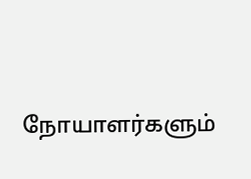நோயாளர்களும்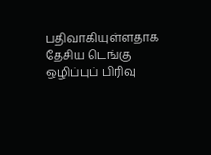பதிவாகியுள்ளதாக தேசிய டெங்கு ஒழிப்புப் பிரிவு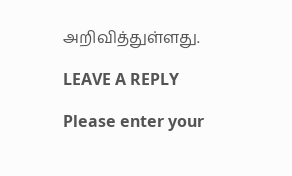அறிவித்துள்ளது.

LEAVE A REPLY

Please enter your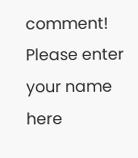comment!
Please enter your name here